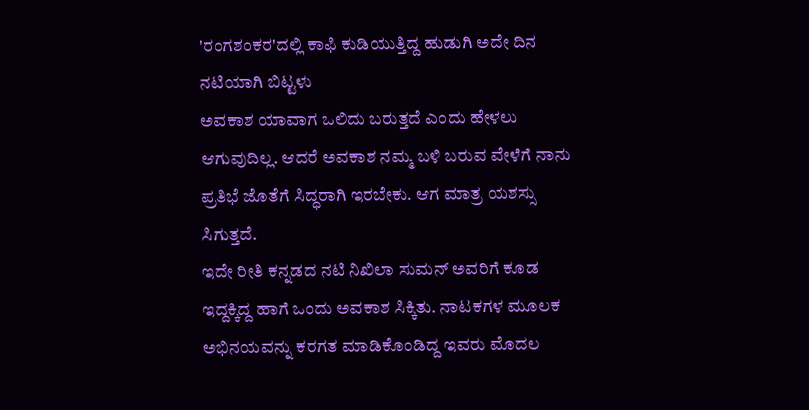'ರಂಗಶಂಕರ'ದಲ್ಲಿ ಕಾಫಿ ಕುಡಿಯುತ್ತಿದ್ದ ಹುಡುಗಿ ಅದೇ ದಿನ ನಟಿಯಾಗಿ ಬಿಟ್ಟಳು
ಅವಕಾಶ ಯಾವಾಗ ಒಲಿದು ಬರುತ್ತದೆ ಎಂದು ಹೇಳಲು ಆಗುವುದಿಲ್ಲ. ಆದರೆ ಅವಕಾಶ ನಮ್ಮ ಬಳಿ ಬರುವ ವೇಳೆಗೆ ನಾನು ಪ್ರತಿಭೆ ಜೊತೆಗೆ ಸಿದ್ಧರಾಗಿ ಇರಬೇಕು. ಆಗ ಮಾತ್ರ ಯಶಸ್ಸು ಸಿಗುತ್ತದೆ.
ಇದೇ ರೀತಿ ಕನ್ನಡದ ನಟಿ ನಿಖಿಲಾ ಸುಮನ್ ಅವರಿಗೆ ಕೂಡ ಇದ್ದಕ್ಕಿದ್ದ ಹಾಗೆ ಒಂದು ಅವಕಾಶ ಸಿಕ್ಕಿತು. ನಾಟಕಗಳ ಮೂಲಕ ಅಭಿನಯವನ್ನು ಕರಗತ ಮಾಡಿಕೊಂಡಿದ್ದ ಇವರು ಮೊದಲ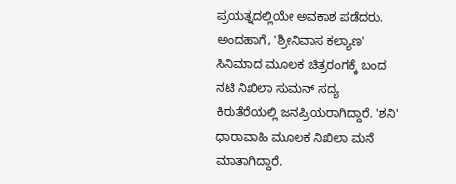ಪ್ರಯತ್ನದಲ್ಲಿಯೇ ಅವಕಾಶ ಪಡೆದರು.
ಅಂದಹಾಗೆ, 'ಶ್ರೀನಿವಾಸ ಕಲ್ಯಾಣ' ಸಿನಿಮಾದ ಮೂಲಕ ಚಿತ್ರರಂಗಕ್ಕೆ ಬಂದ ನಟಿ ನಿಖಿಲಾ ಸುಮನ್ ಸದ್ಯ ಕಿರುತೆರೆಯಲ್ಲಿ ಜನಪ್ರಿಯರಾಗಿದ್ದಾರೆ. 'ಶನಿ' ಧಾರಾವಾಹಿ ಮೂಲಕ ನಿಖಿಲಾ ಮನೆ ಮಾತಾಗಿದ್ದಾರೆ.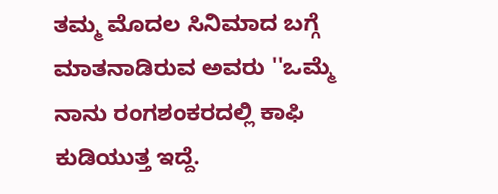ತಮ್ಮ ಮೊದಲ ಸಿನಿಮಾದ ಬಗ್ಗೆ ಮಾತನಾಡಿರುವ ಅವರು ''ಒಮ್ಮೆ ನಾನು ರಂಗಶಂಕರದಲ್ಲಿ ಕಾಫಿ ಕುಡಿಯುತ್ತ ಇದ್ದೆ.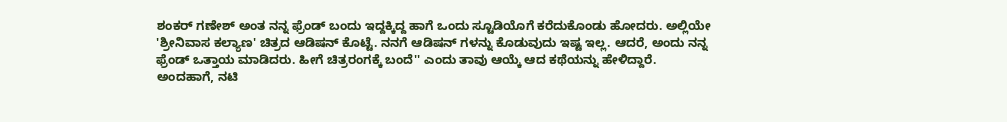ಶಂಕರ್ ಗಣೇಶ್ ಅಂತ ನನ್ನ ಫ್ರೆಂಡ್ ಬಂದು ಇದ್ದಕ್ಕಿದ್ದ ಹಾಗೆ ಒಂದು ಸ್ಟೂಡಿಯೊಗೆ ಕರೆದುಕೊಂಡು ಹೋದರು. ಅಲ್ಲಿಯೇ 'ಶ್ರೀನಿವಾಸ ಕಲ್ಯಾಣ' ಚಿತ್ರದ ಆಡಿಷನ್ ಕೊಟ್ಟೆ. ನನಗೆ ಆಡಿಷನ್ ಗಳನ್ನು ಕೊಡುವುದು ಇಷ್ಟ ಇಲ್ಲ. ಆದರೆ, ಅಂದು ನನ್ನ ಫ್ರೆಂಡ್ ಒತ್ತಾಯ ಮಾಡಿದರು. ಹೀಗೆ ಚಿತ್ರರಂಗಕ್ಕೆ ಬಂದೆ'' ಎಂದು ತಾವು ಆಯ್ಕೆ ಆದ ಕಥೆಯನ್ನು ಹೇಳಿದ್ದಾರೆ.
ಅಂದಹಾಗೆ, ನಟಿ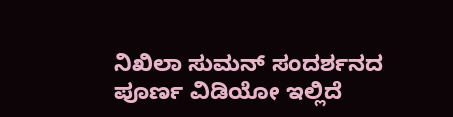ನಿಖಿಲಾ ಸುಮನ್ ಸಂದರ್ಶನದ ಪೂರ್ಣ ವಿಡಿಯೋ ಇಲ್ಲಿದೆ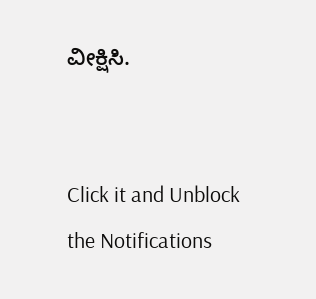ವೀಕ್ಷಿಸಿ.


Click it and Unblock the Notifications